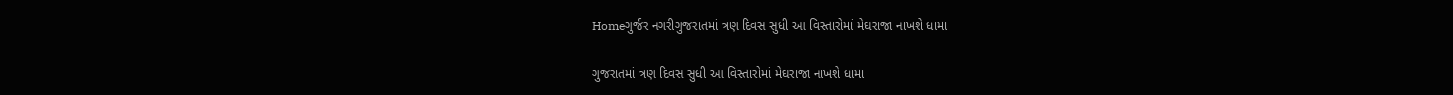Homeગુર્જર નગરીગુજરાતમાં ત્રણ દિવસ સુધી આ વિસ્તારોમાં મેઘરાજા નાખશે ધામા

ગુજરાતમાં ત્રણ દિવસ સુધી આ વિસ્તારોમાં મેઘરાજા નાખશે ધામા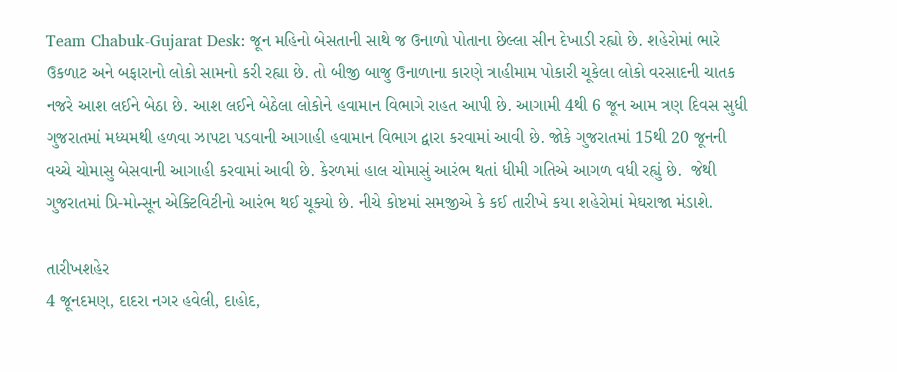Team Chabuk-Gujarat Desk: જૂન મહિનો બેસતાની સાથે જ ઉનાળો પોતાના છેલ્લા સીન દેખાડી રહ્યો છે. શહેરોમાં ભારે ઉકળાટ અને બફારાનો લોકો સામનો કરી રહ્યા છે. તો બીજી બાજુ ઉનાળાના કારણે ત્રાહીમામ પોકારી ચૂકેલા લોકો વરસાદની ચાતક નજરે આશ લઈને બેઠા છે. આશ લઈને બેઠેલા લોકોને હવામાન વિભાગે રાહત આપી છે. આગામી 4થી 6 જૂન આમ ત્રણ દિવસ સુધી ગુજરાતમાં મધ્યમથી હળવા ઝાપટા પડવાની આગાહી હવામાન વિભાગ દ્વારા કરવામાં આવી છે. જોકે ગુજરાતમાં 15થી 20 જૂનની વચ્ચે ચોમાસુ બેસવાની આગાહી કરવામાં આવી છે. કેરળમાં હાલ ચોમાસું આરંભ થતાં ધીમી ગતિએ આગળ વધી રહ્યું છે.  જેથી ગુજરાતમાં પ્રિ-મોન્સૂન એક્ટિવિટીનો આરંભ થઈ ચૂક્યો છે. નીચે કોષ્ટમાં સમજીએ કે કઈ તારીખે કયા શહેરોમાં મેઘરાજા મંડાશે.

તારીખશહેર
4 જૂનદમણ, દાદરા નગર હવેલી, દાહોદ,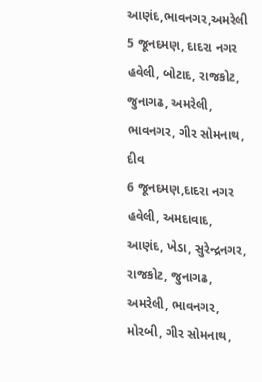આણંદ,ભાવનગર,અમરેલી
5 જૂનદમણ, દાદરા નગર હવેલી, બોટાદ, રાજકોટ, જુનાગઢ, અમરેલી, ભાવનગર, ગીર સોમનાથ, દીવ
6 જૂનદમણ,દાદરા નગર હવેલી, અમદાવાદ, આણંદ, ખેડા, સુરેન્દ્રનગર, રાજકોટ, જુનાગઢ, અમરેલી, ભાવનગર, મોરબી, ગીર સોમનાથ,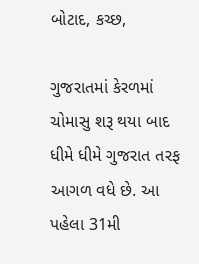બોટાદ, કચ્છ,

ગુજરાતમાં કેરળમાં ચોમાસુ શરૂ થયા બાદ ધીમે ધીમે ગુજરાત તરફ આગળ વધે છે. આ પહેલા 31મી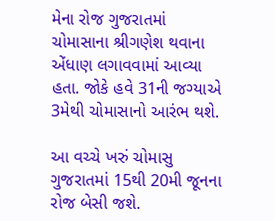મેના રોજ ગુજરાતમાં ચોમાસાના શ્રીગણેશ થવાના એંધાણ લગાવવામાં આવ્યા હતા. જોકે હવે 31ની જગ્યાએ 3મેથી ચોમાસાનો આરંભ થશે.

આ વચ્ચે ખરું ચોમાસુ ગુજરાતમાં 15થી 20મી જૂનના રોજ બેસી જશે.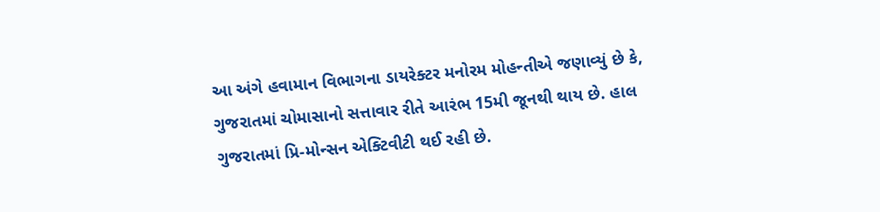આ અંગે હવામાન વિભાગના ડાયરેક્ટર મનોરમ મોહન્તીએ જણાવ્યું છે કે, ગુજરાતમાં ચોમાસાનો સત્તાવાર રીતે આરંભ 15મી જૂનથી થાય છે. હાલ ગુજરાતમાં પ્રિ-મોન્સન એક્ટિવીટી થઈ રહી છે.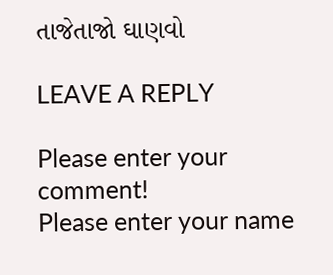તાજેતાજો ઘાણવો

LEAVE A REPLY

Please enter your comment!
Please enter your name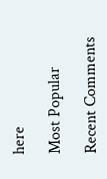here

Most Popular

Recent Comments